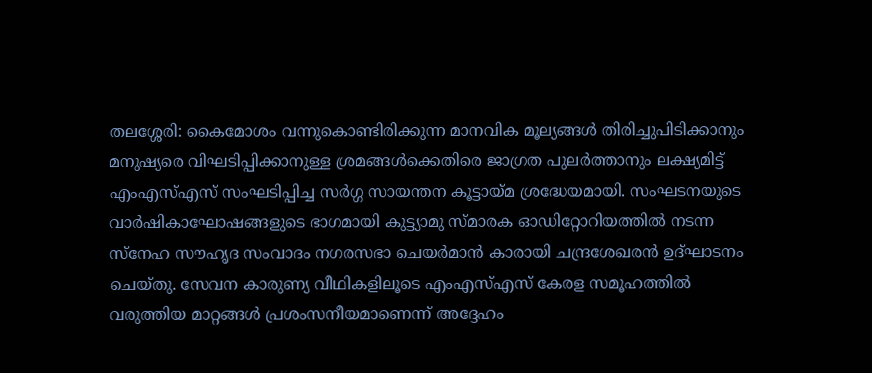തലശ്ശേരി: കൈമോശം വന്നുകൊണ്ടിരിക്കുന്ന മാനവിക മൂല്യങ്ങൾ തിരിച്ചുപിടിക്കാനും മനുഷ്യരെ വിഘടിപ്പിക്കാനുള്ള ശ്രമങ്ങൾക്കെതിരെ ജാഗ്രത പുലർത്താനും ലക്ഷ്യമിട്ട് എംഎസ്എസ് സംഘടിപ്പിച്ച സർഗ്ഗ സായന്തന കൂട്ടായ്മ ശ്രദ്ധേയമായി. സംഘടനയുടെ വാർഷികാഘോഷങ്ങളുടെ ഭാഗമായി കുട്ട്യാമു സ്മാരക ഓഡിറ്റോറിയത്തിൽ നടന്ന സ്നേഹ സൗഹൃദ സംവാദം നഗരസഭാ ചെയർമാൻ കാരായി ചന്ദ്രശേഖരൻ ഉദ്ഘാടനം ചെയ്തു. സേവന കാരുണ്യ വീഥികളിലൂടെ എംഎസ്എസ് കേരള സമൂഹത്തിൽ വരുത്തിയ മാറ്റങ്ങൾ പ്രശംസനീയമാണെന്ന് അദ്ദേഹം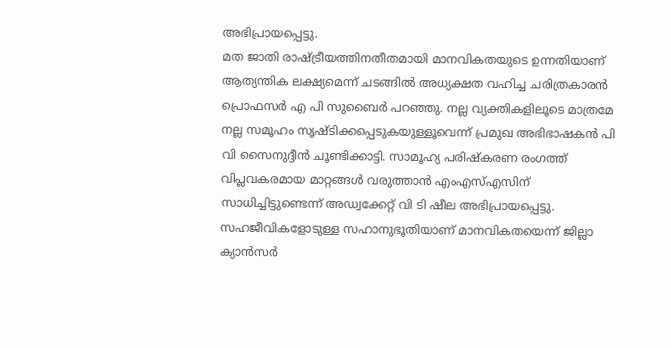അഭിപ്രായപ്പെട്ടു.
മത ജാതി രാഷ്ട്രീയത്തിനതീതമായി മാനവികതയുടെ ഉന്നതിയാണ് ആത്യന്തിക ലക്ഷ്യമെന്ന് ചടങ്ങിൽ അധ്യക്ഷത വഹിച്ച ചരിത്രകാരൻ പ്രൊഫസർ എ പി സുബൈർ പറഞ്ഞു. നല്ല വ്യക്തികളിലൂടെ മാത്രമേ നല്ല സമൂഹം സൃഷ്ടിക്കപ്പെടുകയുള്ളൂവെന്ന് പ്രമുഖ അഭിഭാഷകൻ പി വി സൈനുദ്ദീൻ ചൂണ്ടിക്കാട്ടി. സാമൂഹ്യ പരിഷ്കരണ രംഗത്ത് വിപ്ലവകരമായ മാറ്റങ്ങൾ വരുത്താൻ എംഎസ്എസിന് സാധിച്ചിട്ടുണ്ടെന്ന് അഡ്വക്കേറ്റ് വി ടി ഷീല അഭിപ്രായപ്പെട്ടു.
സഹജീവികളോടുള്ള സഹാനുഭൂതിയാണ് മാനവികതയെന്ന് ജില്ലാ ക്യാൻസർ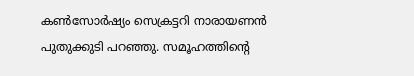കൺസോർഷ്യം സെക്രട്ടറി നാരായണൻ പുതുക്കുടി പറഞ്ഞു. സമൂഹത്തിന്റെ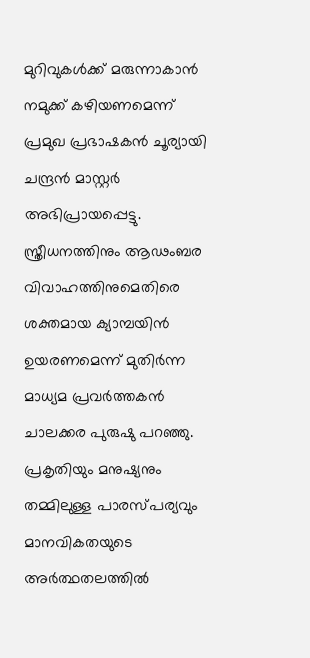മുറിവുകൾക്ക് മരുന്നാകാൻ നമുക്ക് കഴിയണമെന്ന് പ്രമുഖ പ്രഭാഷകൻ ചൂര്യായി ചന്ദ്രൻ മാസ്റ്റർ അഭിപ്രായപ്പെട്ടു. സ്ത്രീധനത്തിനും ആഢംബര വിവാഹത്തിനുമെതിരെ ശക്തമായ ക്യാമ്പയിൻ ഉയരണമെന്ന് മുതിർന്ന മാധ്യമ പ്രവർത്തകൻ ചാലക്കര പുരുഷു പറഞ്ഞു. പ്രകൃതിയും മനുഷ്യനും തമ്മിലുള്ള പാരസ്പര്യവും മാനവികതയുടെ അർത്ഥതലത്തിൽ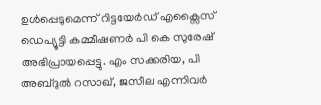ഉൾപ്പെടുമെന്ന് റിട്ടയേർഡ് എക്സൈസ് ഡെപ്യൂട്ടി കമ്മീഷണർ പി കെ സുരേഷ് അഭിപ്രായപ്പെട്ടു. എം സക്കരിയ, പി അബ്ദുൽ റസാഖ്, ജസീല എന്നിവർ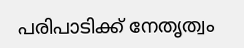പരിപാടിക്ക് നേതൃത്വം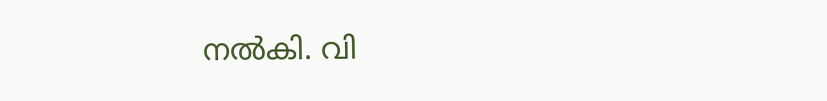നൽകി. വി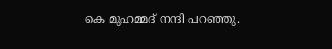കെ മുഹമ്മദ് നന്ദി പറഞ്ഞു.